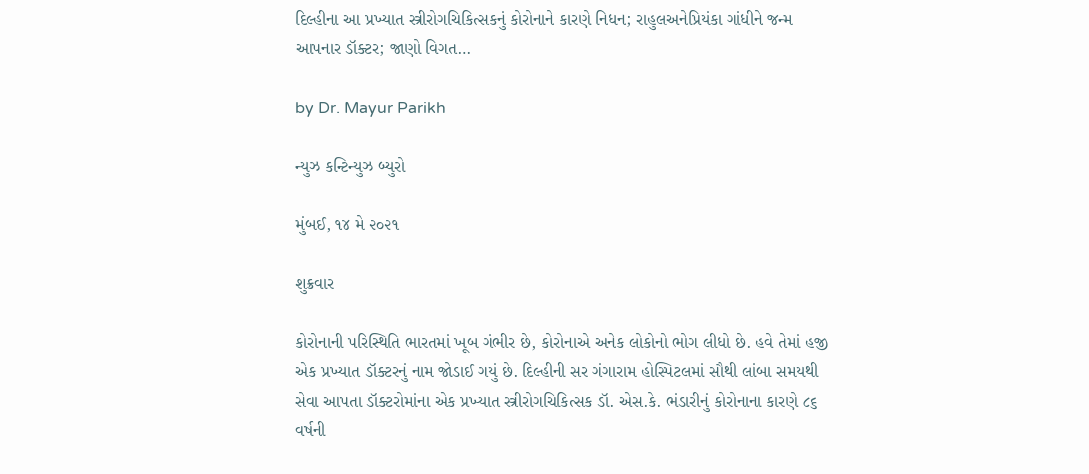દિલ્હીના આ પ્રખ્યાત સ્ત્રીરોગચિકિત્સકનું કોરોનાને કારણે નિધન; રાહુલઅનેપ્રિયંકા ગાંધીને જન્મ આપનાર ડૉક્ટર; જાણો વિગત…

by Dr. Mayur Parikh

ન્યુઝ કન્ટિન્યુઝ બ્યુરો

મુંબઈ, ૧૪ મે ૨૦૨૧

શુક્રવાર

કોરોનાની પરિસ્થિતિ ભારતમાં ખૂબ ગંભીર છે, કોરોનાએ અનેક લોકોનો ભોગ લીધો છે. હવે તેમાં હજી એક પ્રખ્યાત ડૉક્ટરનું નામ જોડાઈ ગયું છે. દિલ્હીની સર ગંગારામ હોસ્પિટલમાં સૌથી લાંબા સમયથી સેવા આપતા ડૉક્ટરોમાંના એક પ્રખ્યાત સ્ત્રીરોગચિકિત્સક ડૉ. એસ.કે. ભંડારીનું કોરોનાના કારણે ૮૬ વર્ષની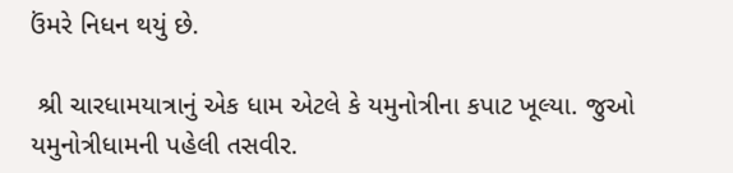ઉંમરે નિધન થયું છે.

 શ્રી ચારધામયાત્રાનું એક ધામ એટલે કે યમુનોત્રીના કપાટ ખૂલ્યા. જુઓ યમુનોત્રીધામની પહેલી તસવીર.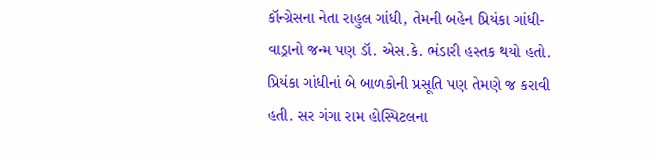કૉન્ગ્રેસના નેતા રાહુલ ગાંધી, તેમની બહેન પ્રિયંકા ગાંધી-વાડ્રાનો જન્મ પણ ડૉ. એસ.કે. ભંડારી હસ્તક થયો હતો. પ્રિયંકા ગાંધીનાં બે બાળકોની પ્રસૂતિ પણ તેમણે જ કરાવી હતી. સર ગંગા રામ હોસ્પિટલના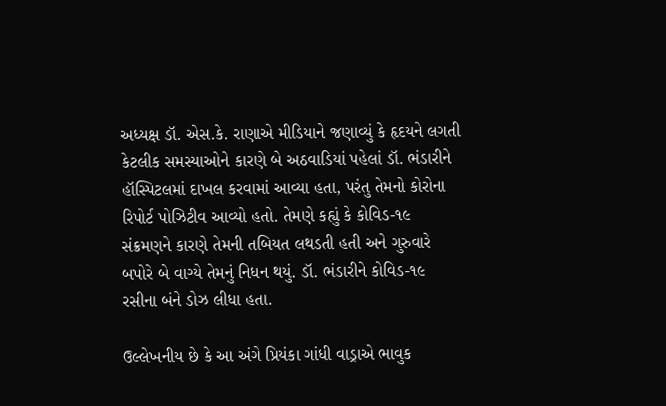અધ્યક્ષ ડૉ. એસ.કે. રાણાએ મીડિયાને જણાવ્યું કે હૃદયને લગતી કેટલીક સમસ્યાઓને કારણે બે અઠવાડિયાં પહેલાં ડૉ. ભંડારીને હૉસ્પિટલમાં દાખલ કરવામાં આવ્યા હતા, પરંતુ તેમનો કોરોના રિપોર્ટ પોઝિટીવ આવ્યો હતો. તેમણે કહ્યું કે કોવિડ-૧૯ સંક્રમણને કારણે તેમની તબિયત લથડતી હતી અને ગુરુવારે બપોરે બે વાગ્યે તેમનું નિધન થયું. ડૉ. ભંડારીને કોવિડ-૧૯ રસીના બંને ડોઝ લીધા હતા.

ઉલ્લેખનીય છે કે આ અંગે પ્રિયંકા ગાંધી વાડ્રાએ ભાવુક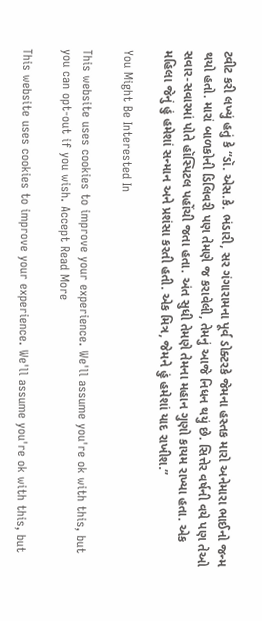ટ્વીટ કરી લખ્યું હતું કે “ડૉ. એસ.કે. ભંડારી, સર ગંગારામના પૂર્વ ડોક્ટરકે જેમના હસ્તક મારો અનેમારા ભાઈનો જન્મ થયો હતો. મારાં બાળકોની ડિલિવરી પણ તેમણે જ કરાવેલી, તેમનું આજે નિધન થયું છે. સિત્તેર વર્ષની વયે પણ તેઓ સવાર-સવારમાં પોતે હૉસ્પિટલ પહોંચી જતા હતા. અંત સુધી તેમણે તેમના મહાન ગુણો કાયમ રાખ્યા હતા. એક મહિલા જેનું હું હમેશાં સન્માન અને પ્રશંસા કરતી હતી. એક મિત્ર, જેમને હું હમેશાં યાદ રાખીશ.”

You Might Be Interested In

This website uses cookies to improve your experience. We'll assume you're ok with this, but you can opt-out if you wish. Accept Read More

This website uses cookies to improve your experience. We'll assume you're ok with this, but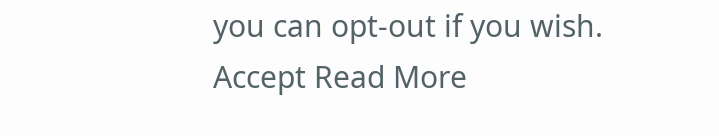you can opt-out if you wish. Accept Read More